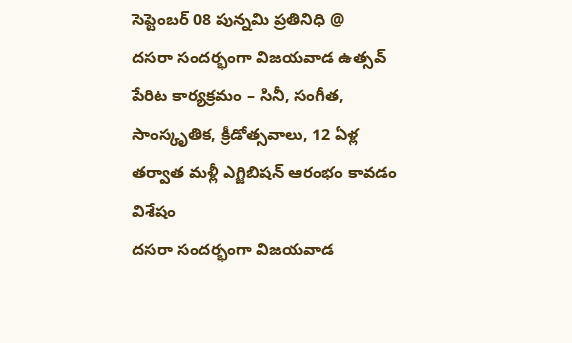సెప్టెంబర్ 08 పున్నమి ప్రతినిధి @
దసరా సందర్భంగా విజయవాడ ఉత్సవ్ పేరిట కార్యక్రమం – సినీ, సంగీత, సాంస్కృతిక, క్రీడోత్సవాలు, 12 ఏళ్ల తర్వాత మళ్లీ ఎగ్జిబిషన్ ఆరంభం కావడం విశేషం
దసరా సందర్భంగా విజయవాడ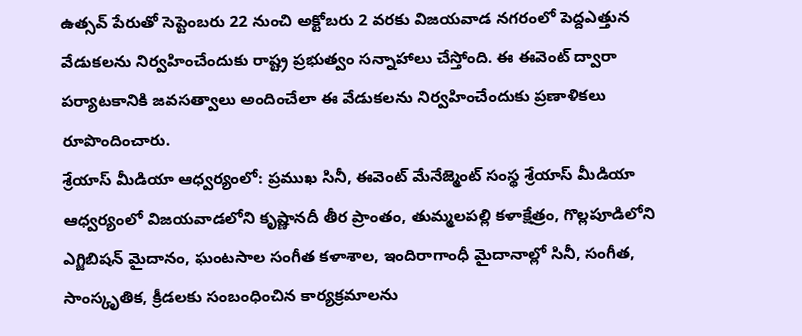ఉత్సవ్ పేరుతో సెప్టెంబరు 22 నుంచి అక్టోబరు 2 వరకు విజయవాడ నగరంలో పెద్దఎత్తున వేడుకలను నిర్వహించేందుకు రాష్ట్ర ప్రభుత్వం సన్నాహాలు చేస్తోంది. ఈ ఈవెంట్ ద్వారా పర్యాటకానికి జవసత్వాలు అందించేలా ఈ వేడుకలను నిర్వహించేందుకు ప్రణాళికలు రూపొందించారు.
శ్రేయాస్ మీడియా ఆధ్వర్యంలో: ప్రముఖ సినీ, ఈవెంట్ మేనేజ్మెంట్ సంస్థ శ్రేయాస్ మీడియా ఆధ్వర్యంలో విజయవాడలోని కృష్ణానదీ తీర ప్రాంతం, తుమ్మలపల్లి కళాక్షేత్రం, గొల్లపూడిలోని ఎగ్జిబిషన్ మైదానం, ఘంటసాల సంగీత కళాశాల, ఇందిరాగాంధీ మైదానాల్లో సినీ, సంగీత, సాంస్కృతిక, క్రీడలకు సంబంధించిన కార్యక్రమాలను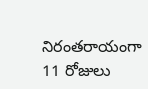నిరంతరాయంగా 11 రోజులు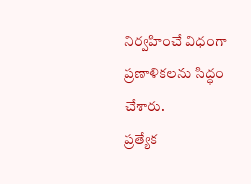నిర్వహించే విధంగా ప్రణాళికలను సిద్ధం చేశారు.
ప్రత్యేక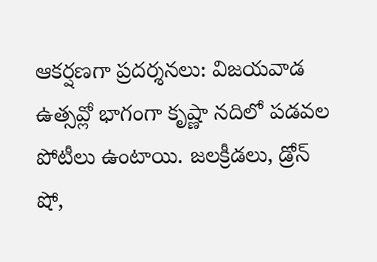ఆకర్షణగా ప్రదర్శనలు: విజయవాడ ఉత్సవ్లో భాగంగా కృష్ణా నదిలో పడవల పోటీలు ఉంటాయి. జలక్రీడలు, డ్రోన్ షో,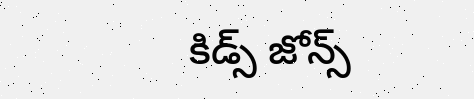కిడ్స్ జోన్స్